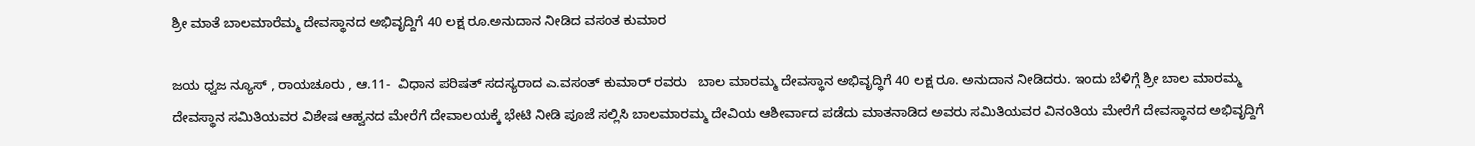ಶ್ರೀ ಮಾತೆ ಬಾಲಮಾರೆಮ್ಮ ದೇವಸ್ಥಾನದ ಅಭಿವೃದ್ದಿಗೆ 40 ಲಕ್ಷ ರೂ.ಅನುದಾನ ನೀಡಿದ ವಸಂತ ಕುಮಾರ

ಜಯ ಧ್ವಜ ನ್ಯೂಸ್ , ರಾಯಚೂರು , ಆ.11-  ವಿಧಾನ ಪರಿಷತ್ ಸದಸ್ಯರಾದ ಎ.ವಸಂತ್ ಕುಮಾರ್ ರವರು   ಬಾಲ ಮಾರಮ್ಮ ದೇವಸ್ಥಾನ ಅಭಿವೃದ್ಧಿಗೆ 40 ಲಕ್ಷ ರೂ. ಅನುದಾನ ನೀಡಿದರು. ಇಂದು ಬೆಳಿಗ್ಗೆ ಶ್ರೀ ಬಾಲ ಮಾರಮ್ಮ ದೇವಸ್ಥಾನ ಸಮಿತಿಯವರ ವಿಶೇಷ ಆಹ್ವನದ ಮೇರೆಗೆ ದೇವಾಲಯಕ್ಕೆ ಭೇಟಿ ನೀಡಿ ಪೂಜೆ ಸಲ್ಲಿಸಿ ಬಾಲಮಾರಮ್ಮ ದೇವಿಯ ಆಶೀರ್ವಾದ ಪಡೆದು ಮಾತನಾಡಿದ ಅವರು ಸಮಿತಿಯವರ ವಿನಂತಿಯ ಮೇರೆಗೆ ದೇವಸ್ಥಾನದ ಅಭಿವೃದ್ದಿಗೆ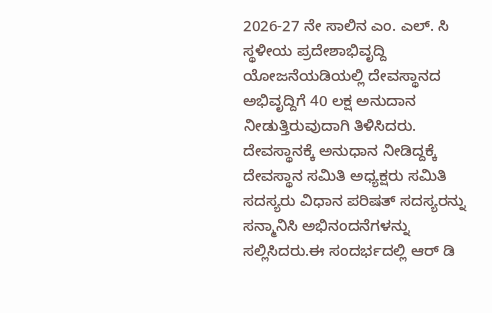2026-27 ನೇ ಸಾಲಿನ ಎಂ. ಎಲ್. ಸಿ  ಸ್ಥಳೀಯ ಪ್ರದೇಶಾಭಿವೃದ್ದಿ ಯೋಜನೆಯಡಿಯಲ್ಲಿ ದೇವಸ್ಥಾನದ ಅಭಿವೃದ್ದಿಗೆ 40 ಲಕ್ಷ ಅನುದಾನ ನೀಡುತ್ತಿರುವುದಾಗಿ ತಿಳಿಸಿದರು.  ದೇವಸ್ಥಾನಕ್ಕೆ ಅನುಧಾನ ನೀಡಿದ್ದಕ್ಕೆ ದೇವಸ್ಥಾನ ಸಮಿತಿ ಅಧ್ಯಕ್ಷರು ಸಮಿತಿ ಸದಸ್ಯರು ವಿಧಾನ ಪರಿಷತ್ ಸದಸ್ಯರನ್ನು ಸನ್ಮಾನಿಸಿ ಅಭಿನಂದನೆಗಳನ್ನು ಸಲ್ಲಿಸಿದರು.ಈ ಸಂದರ್ಭದಲ್ಲಿ ಆರ್ ಡಿ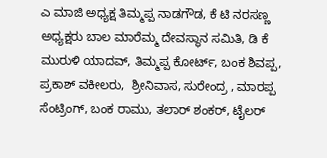ಎ ಮಾಜಿ ಅಧ್ಯಕ್ಷ ತಿಮ್ಮಪ್ಪ ನಾಡಗೌಡ, ಕೆ ಟಿ ನರಸಣ್ಣ ಅಧ್ಯಕ್ಷರು ಬಾಲ ಮಾರೆಮ್ಮ ದೇವಸ್ಥಾನ ಸಮಿತಿ, ಡಿ ಕೆ ಮುರುಳಿ ಯಾದವ್, ತಿಮ್ಮಪ್ಪ ಕೋರ್ಟ್, ಬಂಕ ಶಿವಪ್ಪ, ಪ್ರಕಾಶ್ ವಕೀಲರು,  ಶ್ರೀನಿವಾಸ, ಸುರೇಂದ್ರ , ಮಾರಪ್ಪ ಸೆಂಟ್ರಿಂಗ್, ಬಂಕ ರಾಮು, ತಲಾರ್ ಶಂಕರ್, ಟೈಲರ್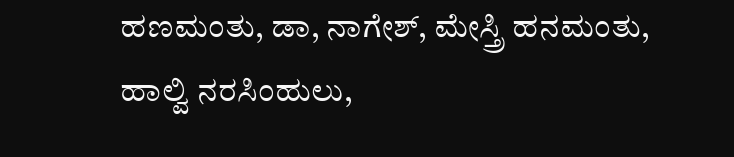ಹಣಮಂತು, ಡಾ, ನಾಗೇಶ್, ಮೇಸ್ತ್ರಿ ಹನಮಂತು, ಹಾಲ್ವಿ ನರಸಿಂಹುಲು,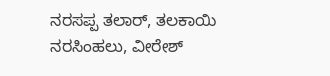ನರಸಪ್ಪ ತಲಾರ್, ತಲಕಾಯಿ ನರಸಿಂಹಲು, ವೀರೇಶ್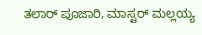ತಲಾರ್ ಪೂಜಾರಿ, ಮಾಸ್ಟರ್ ಮಲ್ಲಯ್ಯ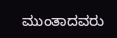ಮುಂತಾದವರು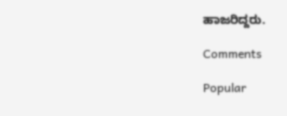ಹಾಜರಿದ್ದರು.

Comments

Popular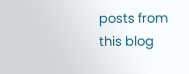posts from this blog